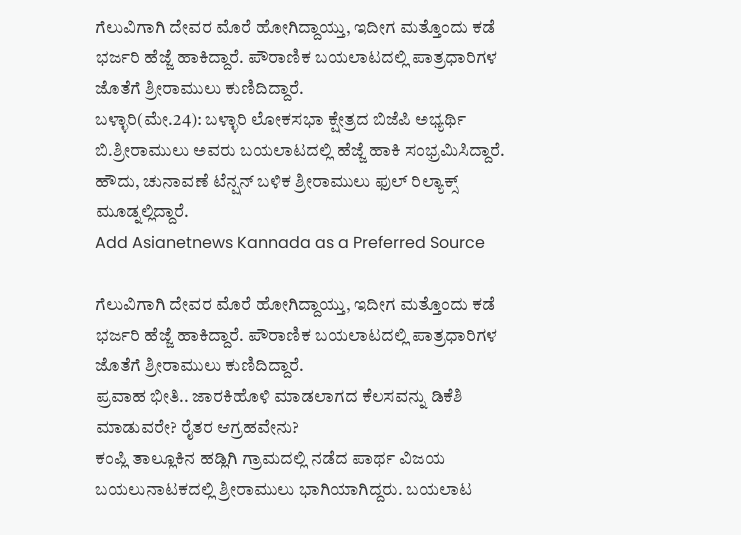ಗೆಲುವಿಗಾಗಿ ದೇವರ ಮೊರೆ ಹೋಗಿದ್ದಾಯ್ತು, ಇದೀಗ ಮತ್ತೊಂದು ಕಡೆ ಭರ್ಜರಿ ಹೆಜ್ಜೆ ಹಾಕಿದ್ದಾರೆ. ಪೌರಾಣಿಕ ಬಯಲಾಟದಲ್ಲಿ ಪಾತ್ರಧಾರಿಗಳ ಜೊತೆಗೆ ಶ್ರೀರಾಮುಲು ಕುಣಿದಿದ್ದಾರೆ.
ಬಳ್ಳಾರಿ(ಮೇ.24): ಬಳ್ಳಾರಿ ಲೋಕಸಭಾ ಕ್ಷೇತ್ರದ ಬಿಜೆಪಿ ಅಭ್ಯರ್ಥಿ ಬಿ.ಶ್ರೀರಾಮುಲು ಅವರು ಬಯಲಾಟದಲ್ಲಿ ಹೆಜ್ಜೆ ಹಾಕಿ ಸಂಭ್ರಮಿಸಿದ್ದಾರೆ. ಹೌದು, ಚುನಾವಣೆ ಟೆನ್ಷನ್ ಬಳಿಕ ಶ್ರೀರಾಮುಲು ಫುಲ್ ರಿಲ್ಯಾಕ್ಸ್ ಮೂಡ್ನಲ್ಲಿದ್ದಾರೆ.
Add Asianetnews Kannada as a Preferred Source

ಗೆಲುವಿಗಾಗಿ ದೇವರ ಮೊರೆ ಹೋಗಿದ್ದಾಯ್ತು, ಇದೀಗ ಮತ್ತೊಂದು ಕಡೆ ಭರ್ಜರಿ ಹೆಜ್ಜೆ ಹಾಕಿದ್ದಾರೆ. ಪೌರಾಣಿಕ ಬಯಲಾಟದಲ್ಲಿ ಪಾತ್ರಧಾರಿಗಳ ಜೊತೆಗೆ ಶ್ರೀರಾಮುಲು ಕುಣಿದಿದ್ದಾರೆ.
ಪ್ರವಾಹ ಭೀತಿ.. ಜಾರಕಿಹೊಳಿ ಮಾಡಲಾಗದ ಕೆಲಸವನ್ನು ಡಿಕೆಶಿ ಮಾಡುವರೇ? ರೈತರ ಆಗ್ರಹವೇನು?
ಕಂಪ್ಲಿ ತಾಲ್ಲೂಕಿನ ಹಡ್ಲಿಗಿ ಗ್ರಾಮದಲ್ಲಿ ನಡೆದ ಪಾರ್ಥ ವಿಜಯ ಬಯಲುನಾಟಕದಲ್ಲಿ ಶ್ರೀರಾಮುಲು ಭಾಗಿಯಾಗಿದ್ದರು. ಬಯಲಾಟ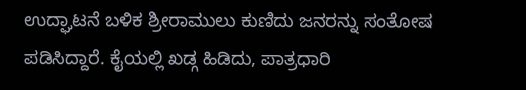ಉದ್ಘಾಟನೆ ಬಳಿಕ ಶ್ರೀರಾಮುಲು ಕುಣಿದು ಜನರನ್ನು ಸಂತೋಷ ಪಡಿಸಿದ್ದಾರೆ. ಕೈಯಲ್ಲಿ ಖಡ್ಗ ಹಿಡಿದು, ಪಾತ್ರಧಾರಿ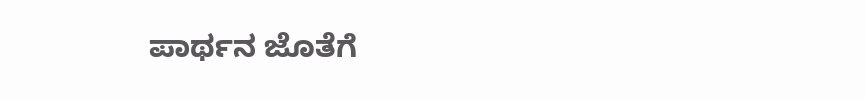ಪಾರ್ಥನ ಜೊತೆಗೆ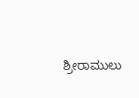ಶ್ರೀರಾಮುಲು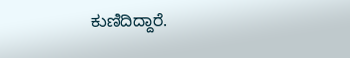ಕುಣಿದಿದ್ದಾರೆ.